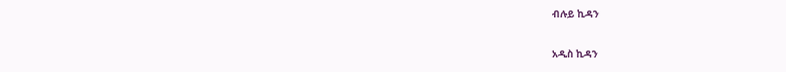ብሉይ ኪዳን

አዲስ ኪዳን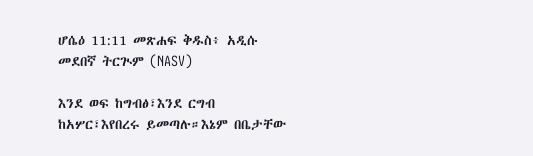ሆሴዕ 11:11 መጽሐፍ ቅዱስ፥ አዲሱ መደበኛ ትርጒም (NASV)

እንደ ወፍ ከግብፅ፣እንደ ርግብ ከአሦር፣እየበረሩ ይመጣሉ።እኔም በቤታቸው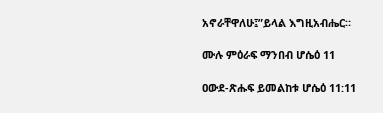አኖራቸዋለሁ፤”ይላል እግዚአብሔር።

ሙሉ ምዕራፍ ማንበብ ሆሴዕ 11

ዐውደ-ጽሑፍ ይመልከቱ ሆሴዕ 11:11